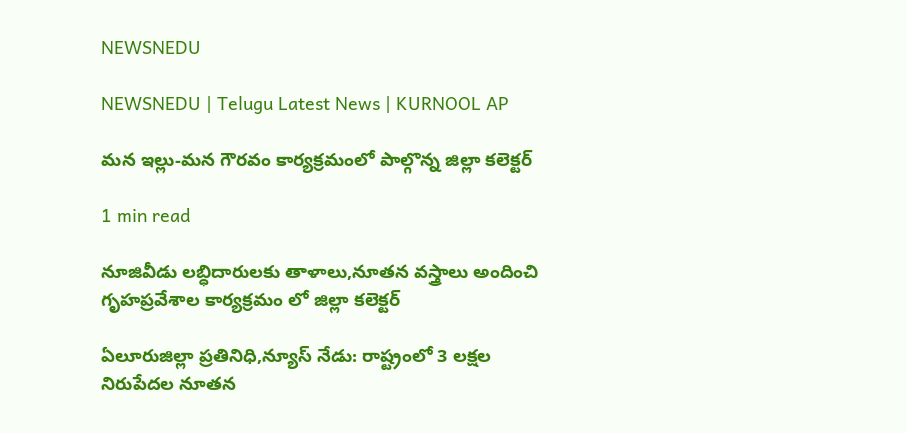NEWSNEDU

NEWSNEDU | Telugu Latest News | KURNOOL AP

మన ఇల్లు-మన గౌరవం కార్యక్రమంలో పాల్గొన్న జిల్లా కలెక్టర్

1 min read

నూజివీడు లబ్ధిదారులకు తాళాలు,నూతన వస్త్రాలు అందించి  గృహప్రవేశాల కార్యక్రమం లో జిల్లా కలెక్టర్

ఏలూరుజిల్లా ప్రతినిధి,న్యూస్ నేడు: రాష్ట్రంలో 3 లక్షల నిరుపేదల నూతన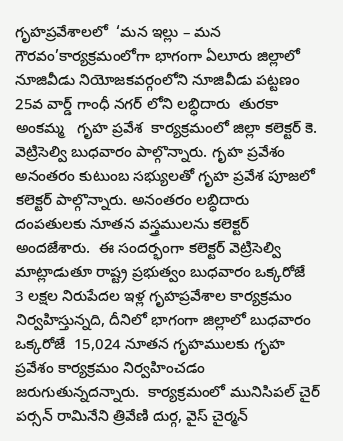గృహప్రవేశాలలో  ‘మన ఇల్లు – మన గౌరవం’కార్యక్రమంలోగా భాగంగా ఏలూరు జిల్లాలో నూజివీడు నియోజకవర్గంలోని నూజివీడు పట్టణం 25వ వార్డ్ గాంధీ నగర్ లోని లబ్ధిదారు  తురకా అంకమ్మ   గృహ ప్రవేశ  కార్యక్రమంలో జిల్లా కలెక్టర్ కె. వెట్రిసెల్వి బుధవారం పాల్గొన్నారు. గృహ ప్రవేశం అనంతరం కుటుంబ సభ్యులతో గృహ ప్రవేశ పూజలో కలెక్టర్ పాల్గొన్నారు. అనంతరం లబ్ధిదారు దంపతులకు నూతన వస్త్రములను కలెక్టర్ అందజేశారు.  ఈ సందర్భంగా కలెక్టర్ వెట్రిసెల్వి మాట్లాడుతూ రాష్ట్ర ప్రభుత్వం బుధవారం ఒక్కరోజే  3 లక్షల నిరుపేదల ఇళ్ల గృహప్రవేశాల కార్యక్రమం నిర్వహిస్తున్నది, దీనిలో భాగంగా జిల్లాలో బుధవారం ఒక్కరోజే  15,024 నూతన గృహములకు గృహ ప్రవేశం కార్యక్రమం నిర్వహించడం జరుగుతున్నదన్నారు.  కార్యక్రమంలో మునిసిపల్ చైర్ పర్సన్ రామినేని త్రివేణి దుర్గ, వైస్ చైర్మన్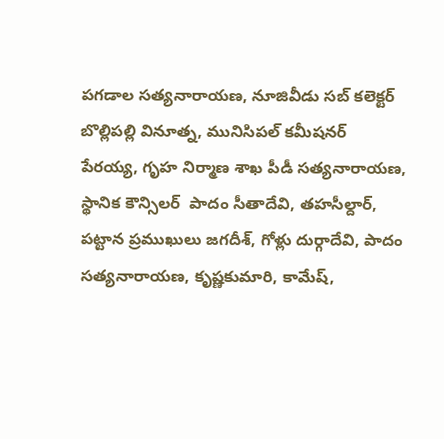పగడాల సత్యనారాయణ, నూజివీడు సబ్ కలెక్టర్ బొల్లిపల్లి వినూత్న, మునిసిపల్ కమీషనర్ పేరయ్య, గృహ నిర్మాణ శాఖ పీడీ సత్యనారాయణ, స్థానిక కౌన్సిలర్  పాదం సీతాదేవి, తహసీల్దార్, పట్టాన ప్రముఖులు జగదీశ్, గోళ్లు దుర్గాదేవి, పాదం సత్యనారాయణ, కృష్ణకుమారి, కామేష్,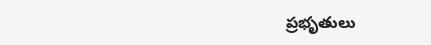ప్రభృతులు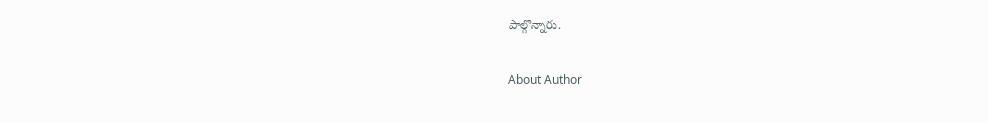పాల్గొన్నారు.

About Author